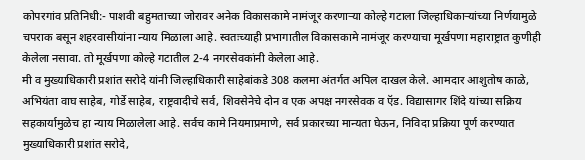कोपरगांव प्रतिनिधी:- पाशवी बहुमताच्या जोरावर अनेक विकासकामे नामंजूर करणाऱ्या कोल्हे गटाला जिल्हाधिकाऱ्यांच्या निर्णयामुळे चपराक बसून शहरवासीयांना न्याय मिळाला आहे. स्वतःच्याही प्रभागातील विकासकामे नामंजूर करण्याचा मूर्खपणा महाराष्ट्रात कुणीही केलेला नसावा. तो मूर्खपणा कोल्हे गटातील 2-4 नगरसेवकांनी केलेला आहे.
मी व मुख्याधिकारी प्रशांत सरोदे यांनी जिल्हाधिकारी साहेबांकडे 308 कलमा अंतर्गत अपिल दाखल केले. आमदार आशुतोष काळे, अभियंता वाघ साहेब, गोर्डे साहेब, राष्ट्रवादीचे सर्व, शिवसेनेचे दोन व एक अपक्ष नगरसेवक व ऍड. विद्यासागर शिंदे यांच्या सक्रिय सहकार्यामुळेच हा न्याय मिळालेला आहे. सर्वच कामे नियमाप्रमाणे, सर्व प्रकारच्या मान्यता घेऊन, निविदा प्रक्रिया पूर्ण करण्यात मुख्याधिकारी प्रशांत सरोदे,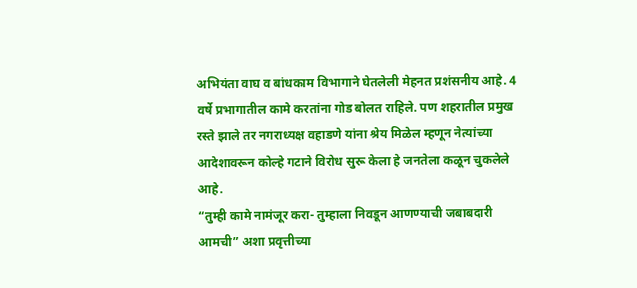अभियंता वाघ व बांधकाम विभागाने घेतलेली मेहनत प्रशंसनीय आहे. 4 वर्षे प्रभागातील कामे करतांना गोड बोलत राहिले. पण शहरातील प्रमुख रस्ते झाले तर नगराध्यक्ष वहाडणे यांना श्रेय मिळेल म्हणून नेत्यांच्या आदेशावरून कोल्हे गटाने विरोध सुरू केला हे जनतेला कळून चुकलेले आहे.
“तुम्ही कामे नामंजूर करा- तुम्हाला निवडून आणण्याची जबाबदारी आमची” अशा प्रवृत्तीच्या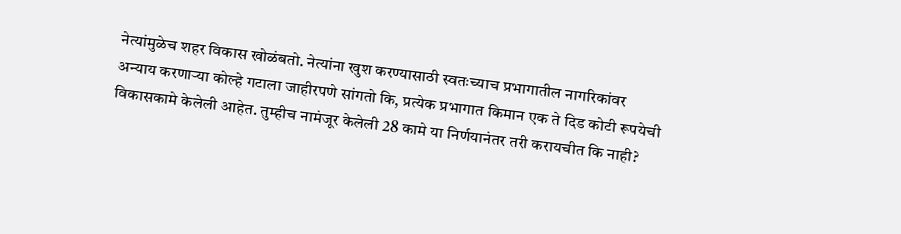नेत्यांमुळेच शहर विकास खोळंबतो. नेत्यांना खुश करण्यासाठी स्वतःच्याच प्रभागातील नागरिकांवर अन्याय करणाऱ्या कोल्हे गटाला जाहीरपणे सांगतो कि, प्रत्येक प्रभागात किमान एक ते दिड कोटी रूपयेची विकासकामे केलेली आहेत. तुम्हीच नामंजूर केलेली 28 कामे या निर्णयानंतर तरी करायचीत कि नाही?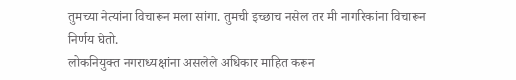तुमच्या नेत्यांना विचारून मला सांगा. तुमची इच्छाच नसेल तर मी नागरिकांना विचारून निर्णय घेतो.
लोकनियुक्त नगराध्यक्षांना असलेले अधिकार माहित करून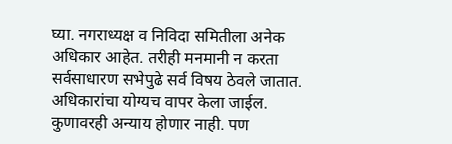घ्या. नगराध्यक्ष व निविदा समितीला अनेक अधिकार आहेत. तरीही मनमानी न करता सर्वसाधारण सभेपुढे सर्व विषय ठेवले जातात. अधिकारांचा योग्यच वापर केला जाईल. कुणावरही अन्याय होणार नाही. पण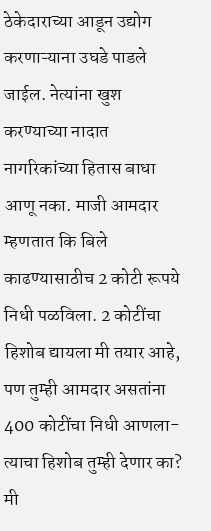ठेकेदाराच्या आडून उद्योग करणाऱ्याना उघडे पाडले जाईल. नेत्यांना खुश करण्याच्या नादात नागरिकांच्या हितास बाधा आणू नका. माजी आमदार म्हणतात कि बिले काढण्यासाठीच 2 कोटी रूपये निधी पळविला. 2 कोटींचा हिशोब द्यायला मी तयार आहे, पण तुम्ही आमदार असतांना 400 कोटींचा निधी आणला-त्याचा हिशोब तुम्ही देणार का? मी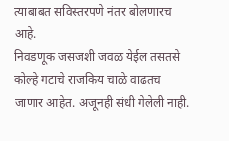त्याबाबत सविस्तरपणे नंतर बोलणारच आहे.
निवडणूक जसजशी जवळ येईल तसतसे कोल्हे गटाचे राजकिय चाळे वाढतच जाणार आहेत. अजूनही संधी गेलेली नाही.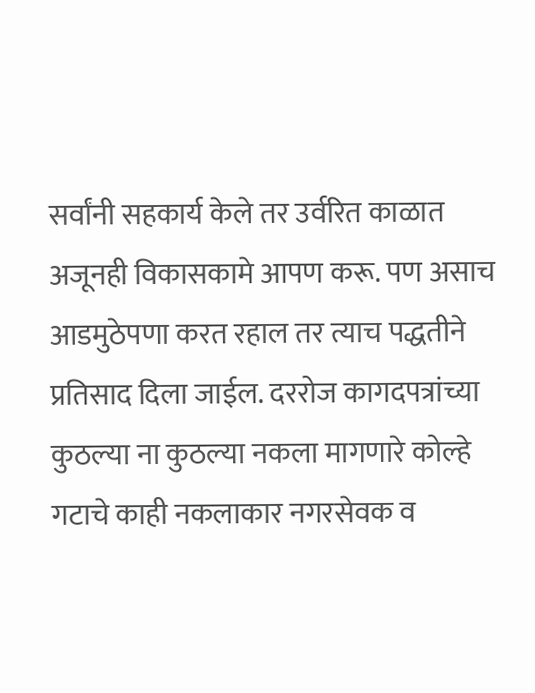सर्वांनी सहकार्य केले तर उर्वरित काळात अजूनही विकासकामे आपण करू. पण असाच आडमुठेपणा करत रहाल तर त्याच पद्धतीने प्रतिसाद दिला जाईल. दररोज कागदपत्रांच्या कुठल्या ना कुठल्या नकला मागणारे कोल्हे गटाचे काही नकलाकार नगरसेवक व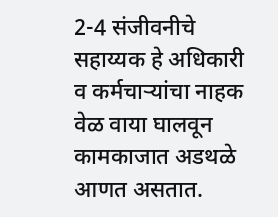2-4 संजीवनीचे सहाय्यक हे अधिकारी व कर्मचाऱ्यांचा नाहक वेळ वाया घालवून कामकाजात अडथळे आणत असतात.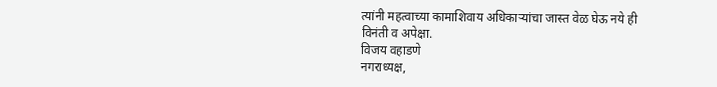त्यांनी महत्वाच्या कामाशिवाय अधिकाऱ्यांचा जास्त वेळ घेऊ नये ही विनंती व अपेक्षा.
विजय वहाडणे
नगराध्यक्ष,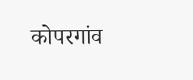कोपरगांव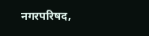नगरपरिषद,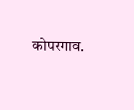कोपरगाव.